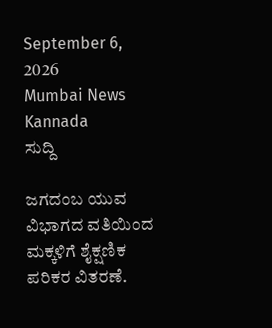September 6, 2026
Mumbai News Kannada
ಸುದ್ದಿ

ಜಗದಂಬ ಯುವ ವಿಭಾಗದ ವತಿಯಿಂದ ಮಕ್ಕಳಿಗೆ ಶೈಕ್ಷಣಿಕ ಪರಿಕರ ವಿತರಣೆ.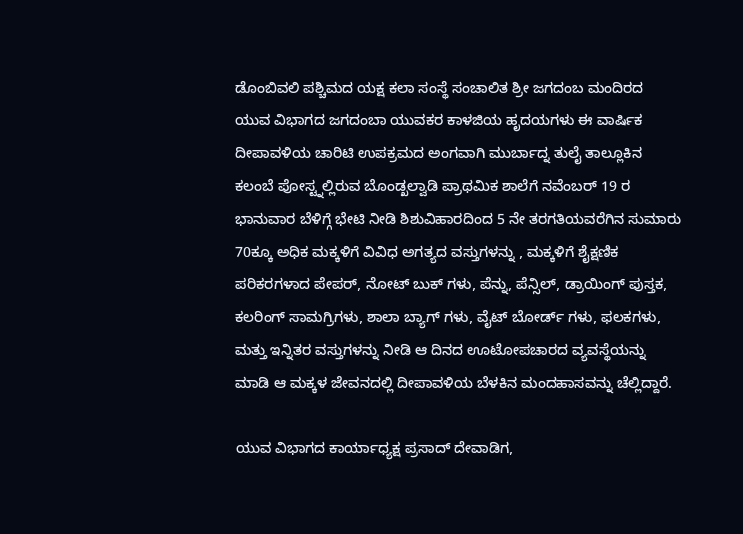ಡೊಂಬಿವಲಿ ಪಶ್ಚಿಮದ ಯಕ್ಷ ಕಲಾ ಸಂಸ್ಥೆ ಸಂಚಾಲಿತ ಶ್ರೀ ಜಗದಂಬ ಮಂದಿರದ ಯುವ ವಿಭಾಗದ ಜಗದಂಬಾ ಯುವಕರ ಕಾಳಜಿಯ ಹೃದಯಗಳು ಈ ವಾರ್ಷಿಕ ದೀಪಾವಳಿಯ ಚಾರಿಟಿ ಉಪಕ್ರಮದ ಅಂಗವಾಗಿ ಮುರ್ಬಾದ್ನ ತುಲೈ ತಾಲ್ಲೂಕಿನ ಕಲಂಬೆ ಪೋಸ್ಟ್ನಲ್ಲಿರುವ ಬೊಂಡ್ಖಲ್ವಾಡಿ ಪ್ರಾಥಮಿಕ ಶಾಲೆಗೆ ನವೆಂಬರ್ 19 ರ ಭಾನುವಾರ ಬೆಳಿಗ್ಗೆ ಭೇಟಿ ನೀಡಿ ಶಿಶುವಿಹಾರದಿಂದ 5 ನೇ ತರಗತಿಯವರೆಗಿನ ಸುಮಾರು 70ಕ್ಕೂ ಅಧಿಕ ಮಕ್ಕಳಿಗೆ ವಿವಿಧ ಅಗತ್ಯದ ವಸ್ತುಗಳನ್ನು , ಮಕ್ಕಳಿಗೆ ಶೈಕ್ಷಣಿಕ ಪರಿಕರಗಳಾದ ಪೇಪರ್, ನೋಟ್ ಬುಕ್ ಗಳು, ಪೆನ್ನು, ಪೆನ್ಸಿಲ್, ಡ್ರಾಯಿಂಗ್ ಪುಸ್ತಕ, ಕಲರಿಂಗ್ ಸಾಮಗ್ರಿಗಳು, ಶಾಲಾ ಬ್ಯಾಗ್ ಗಳು, ವೈಟ್ ಬೋರ್ಡ್ ಗಳು, ಫಲಕಗಳು, ಮತ್ತು ಇನ್ನಿತರ ವಸ್ತುಗಳನ್ನು ನೀಡಿ ಆ ದಿನದ ಊಟೋಪಚಾರದ ವ್ಯವಸ್ಥೆಯನ್ನು ಮಾಡಿ ಆ ಮಕ್ಕಳ ಜೇವನದಲ್ಲಿ ದೀಪಾವಳಿಯ ಬೆಳಕಿನ ಮಂದಹಾಸವನ್ನು ಚೆಲ್ಲಿದ್ದಾರೆ.

ಯುವ ವಿಭಾಗದ ಕಾರ್ಯಾಧ್ಯಕ್ಷ ಪ್ರಸಾದ್ ದೇವಾಡಿಗ,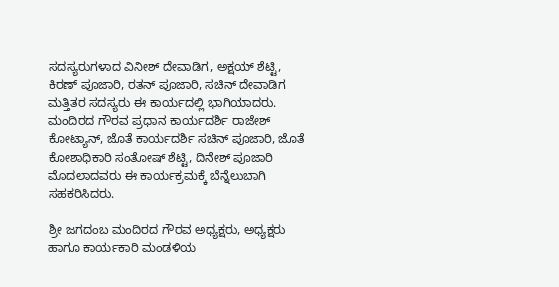ಸದಸ್ಯರುಗಳಾದ ವಿನೀಶ್ ದೇವಾಡಿಗ, ಅಕ್ಷಯ್ ಶೆಟ್ಟಿ, ಕಿರಣ್ ಪೂಜಾರಿ, ರತನ್ ಪೂಜಾರಿ, ಸಚಿನ್ ದೇವಾಡಿಗ ಮತ್ತಿತರ ಸದಸ್ಯರು ಈ ಕಾರ್ಯದಲ್ಲಿ ಭಾಗಿಯಾದರು. ಮಂದಿರದ ಗೌರವ ಪ್ರಧಾನ ಕಾರ್ಯದರ್ಶಿ ರಾಜೇಶ್ ಕೋಟ್ಯಾನ್, ಜೊತೆ ಕಾರ್ಯದರ್ಶಿ ಸಚಿನ್ ಪೂಜಾರಿ, ಜೊತೆ ಕೋಶಾಧಿಕಾರಿ ಸಂತೋಷ್ ಶೆಟ್ಟಿ, ದಿನೇಶ್ ಪೂಜಾರಿ ಮೊದಲಾದವರು ಈ ಕಾರ್ಯಕ್ರಮಕ್ಕೆ ಬೆನ್ನೆಲುಬಾಗಿ ಸಹಕರಿಸಿದರು.

ಶ್ರೀ ಜಗದಂಬ ಮಂದಿರದ ಗೌರವ ಅಧ್ಯಕ್ಷರು, ಅಧ್ಯಕ್ಷರು ಹಾಗೂ ಕಾರ್ಯಕಾರಿ ಮಂಡಳಿಯ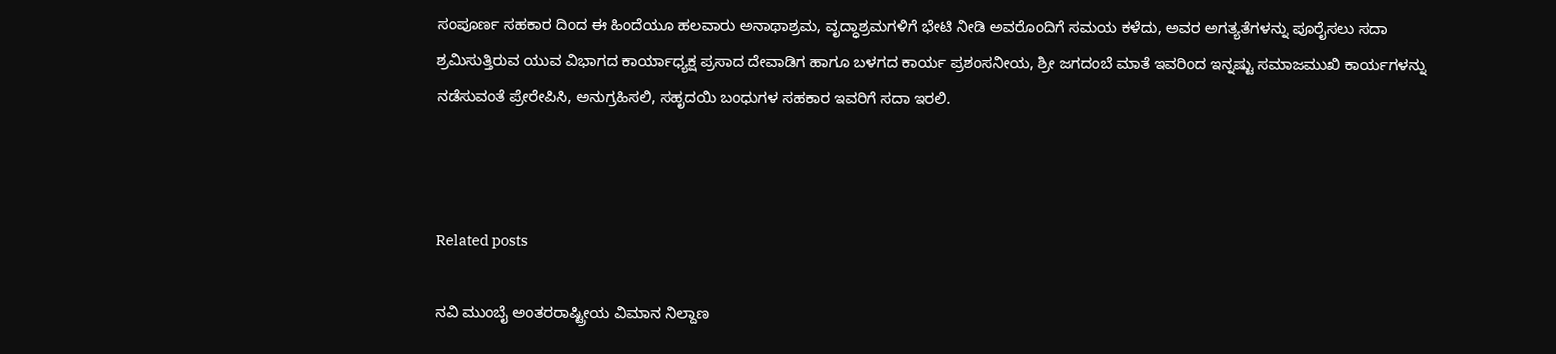ಸಂಪೂರ್ಣ ಸಹಕಾರ ದಿಂದ ಈ ಹಿಂದೆಯೂ ಹಲವಾರು ಅನಾಥಾಶ್ರಮ, ವೃದ್ಧಾಶ್ರಮಗಳಿಗೆ ಭೇಟಿ ನೀಡಿ ಅವರೊಂದಿಗೆ ಸಮಯ ಕಳೆದು, ಅವರ ಅಗತ್ಯತೆಗಳನ್ನು ಪೂರೈಸಲು ಸದಾ ಶ್ರಮಿಸುತ್ತಿರುವ ಯುವ ವಿಭಾಗದ ಕಾರ್ಯಾಧ್ಯಕ್ಷ ಪ್ರಸಾದ ದೇವಾಡಿಗ ಹಾಗೂ ಬಳಗದ ಕಾರ್ಯ ಪ್ರಶಂಸನೀಯ, ಶ್ರೀ ಜಗದಂಬೆ ಮಾತೆ ಇವರಿಂದ ಇನ್ನಷ್ಟು ಸಮಾಜಮುಖಿ ಕಾರ್ಯಗಳನ್ನು ನಡೆಸುವಂತೆ ಪ್ರೇರೇಪಿಸಿ, ಅನುಗ್ರಹಿಸಲಿ, ಸಹೃದಯಿ ಬಂಧುಗಳ ಸಹಕಾರ ಇವರಿಗೆ ಸದಾ ಇರಲಿ.



Related posts

ನವಿ ಮುಂಬೈ ಅಂತರರಾಷ್ಟ್ರೀಯ ವಿಮಾನ ನಿಲ್ದಾಣ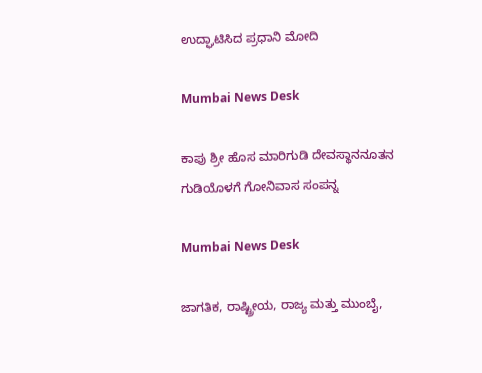ಉದ್ಘಾಟಿಸಿದ ಪ್ರಧಾನಿ ಮೋದಿ

Mumbai News Desk

ಕಾಪು ಶ್ರೀ ಹೊಸ ಮಾರಿಗುಡಿ ದೇವಸ್ಥಾನನೂತನ ಗುಡಿಯೊಳಗೆ ಗೋನಿವಾಸ ಸಂಪನ್ನ

Mumbai News Desk

ಜಾಗತಿಕ, ರಾಷ್ಟ್ರೀಯ, ರಾಜ್ಯ ಮತ್ತು ಮುಂಬೈ,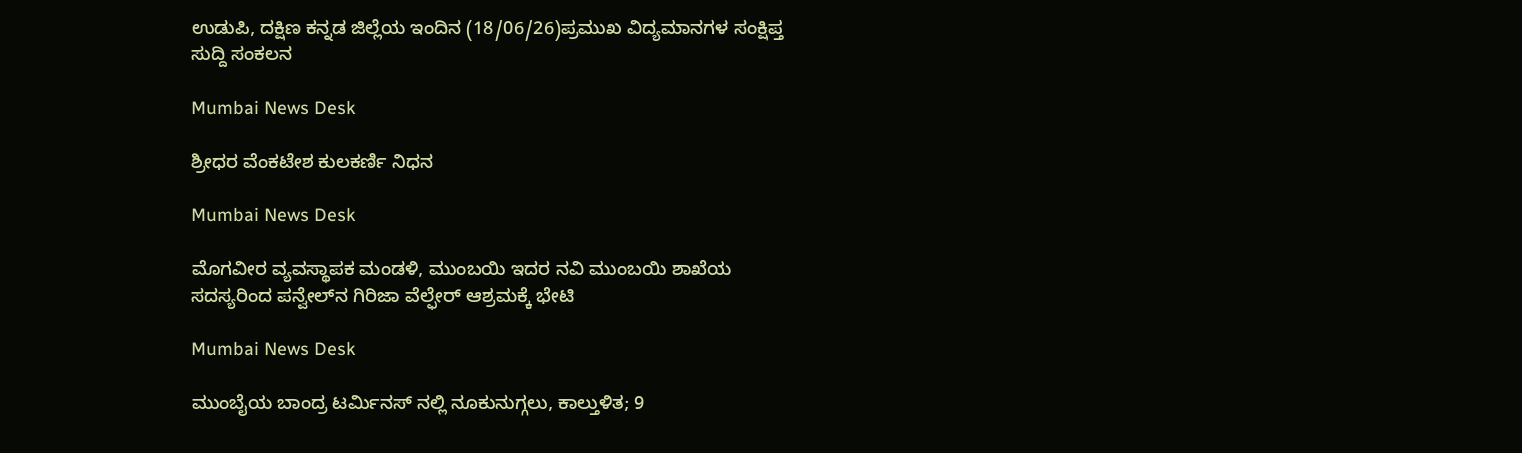ಉಡುಪಿ, ದಕ್ಷಿಣ ಕನ್ನಡ ಜಿಲ್ಲೆಯ ಇಂದಿನ (18/06/26)ಪ್ರಮುಖ ವಿದ್ಯಮಾನಗಳ ಸಂಕ್ಷಿಪ್ತ ಸುದ್ದಿ ಸಂಕಲನ

Mumbai News Desk

ಶ್ರೀಧರ ವೆಂಕಟೇಶ ಕುಲಕರ್ಣಿ ನಿಧನ

Mumbai News Desk

ಮೊಗವೀರ ವ್ಯವಸ್ಥಾಪಕ ಮಂಡಳಿ, ಮುಂಬಯಿ ಇದರ ನವಿ ಮುಂಬಯಿ ಶಾಖೆಯ ಸದಸ್ಯರಿಂದ ಪನ್ವೇಲ್‌ನ ಗಿರಿಜಾ ವೆಲ್ಫೇರ್‌ ಆಶ್ರಮಕ್ಕೆ ಭೇಟಿ

Mumbai News Desk

ಮುಂಬೈಯ ಬಾಂದ್ರ ಟರ್ಮಿನಸ್ ನಲ್ಲಿ ನೂಕುನುಗ್ಗಲು, ಕಾಲ್ತುಳಿತ; 9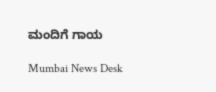ಮಂದಿಗೆ ಗಾಯ

Mumbai News Desk